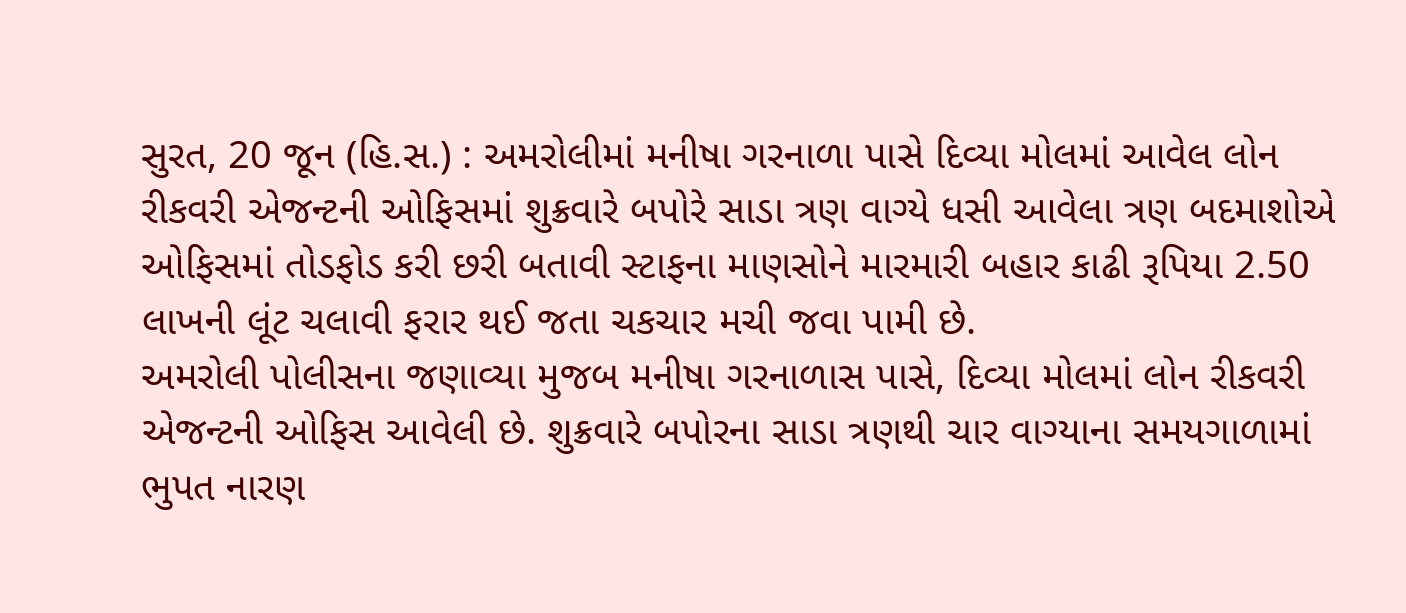સુરત, 20 જૂન (હિ.સ.) : અમરોલીમાં મનીષા ગરનાળા પાસે દિવ્યા મોલમાં આવેલ લોન રીકવરી એજન્ટની ઓફિસમાં શુક્રવારે બપોરે સાડા ત્રણ વાગ્યે ધસી આવેલા ત્રણ બદમાશોએ ઓફિસમાં તોડફોડ કરી છરી બતાવી સ્ટાફના માણસોને મારમારી બહાર કાઢી રૂપિયા 2.50 લાખની લૂંટ ચલાવી ફરાર થઈ જતા ચકચાર મચી જવા પામી છે.
અમરોલી પોલીસના જણાવ્યા મુજબ મનીષા ગરનાળાસ પાસે, દિવ્યા મોલમાં લોન રીકવરી એજન્ટની ઓફિસ આવેલી છે. શુક્રવારે બપોરના સાડા ત્રણથી ચાર વાગ્યાના સમયગાળામાં ભુપત નારણ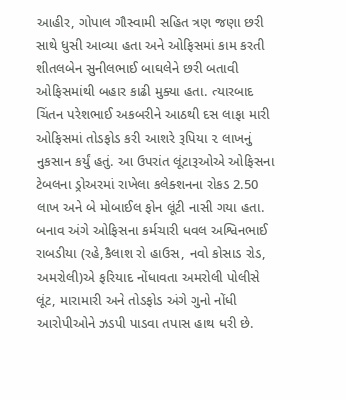આહીર, ગોપાલ ગૌસ્વામી સહિત ત્રણ જણા છરી સાથે ધુસી આવ્યા હતા અને ઓફિસમાં કામ કરતી શીતલબેન સુનીલભાઈ બાઘલેને છરી બતાવી ઓફિસમાંથી બહાર કાઢી મુક્યા હતા. ત્યારબાદ ચિંતન પરેશભાઈ અકબરીને આઠથી દસ લાફા મારી ઓફિસમાં તોડફોડ કરી આશરે રૂપિયા ૨ લાખનું નુકસાન કર્યું હતું. આ ઉપરાંત લૂંટારૂઓએ ઓફિસના ટેબલના ડ્રોઅરમાં રાખેલા કલેક્શનના રોકડ 2.50 લાખ અને બે મોબાઈલ ફોન લૂંટી નાસી ગયા હતા. બનાવ અંગે ઓફિસના કર્મચારી ધવલ અશ્વિનભાઈ રાબડીયા (રહે,કૈલાશ રો હાઉસ, નવો કોસાડ રોડ, અમરોલી)એ ફરિયાદ નોંધાવતા અમરોલી પોલીસે લૂંટ, મારામારી અને તોડફોડ અંગે ગુનો નોંધી આરોપીઓને ઝડપી પાડવા તપાસ હાથ ધરી છે.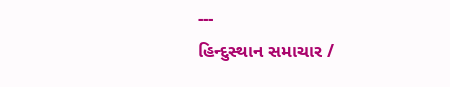---
હિન્દુસ્થાન સમાચાર /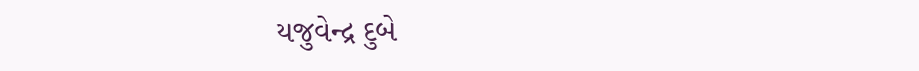યજુવેન્દ્ર દુબે